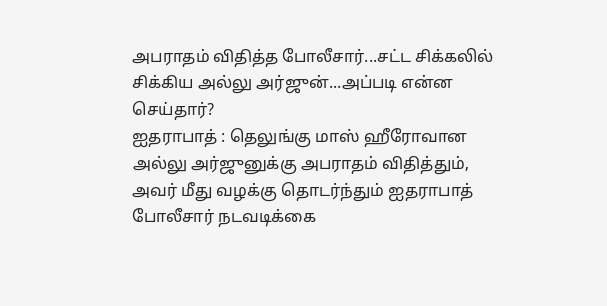அபராதம் விதித்த போலீசார்...சட்ட சிக்கலில் சிக்கிய அல்லு அர்ஜுன்...அப்படி என்ன செய்தார்?
ஐதராபாத் : தெலுங்கு மாஸ் ஹீரோவான அல்லு அர்ஜுனுக்கு அபராதம் விதித்தும், அவர் மீது வழக்கு தொடர்ந்தும் ஐதராபாத் போலீசார் நடவடிக்கை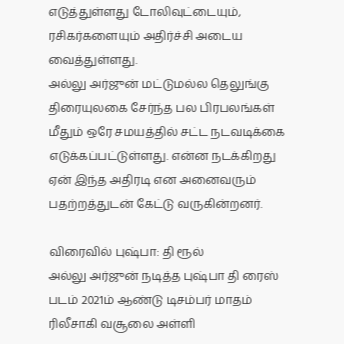எடுத்துள்ளது டோலிவுட்டையும், ரசிகர்களையும் அதிர்ச்சி அடைய வைத்துள்ளது.
அல்லு அர்ஜுன் மட்டுமல்ல தெலுங்கு திரையுலகை சேர்ந்த பல பிரபலங்கள் மீதும் ஒரே சமயத்தில் சட்ட நடவடிக்கை எடுக்கப்பட்டுள்ளது. என்ன நடக்கிறது ஏன் இந்த அதிரடி என அனைவரும் பதற்றத்துடன் கேட்டு வருகின்றனர்.

விரைவில் புஷ்பா: தி ரூல்
அல்லு அர்ஜுன் நடித்த புஷ்பா தி ரைஸ் படம் 2021ம் ஆண்டு டிசம்பர் மாதம் ரிலீசாகி வசூலை அள்ளி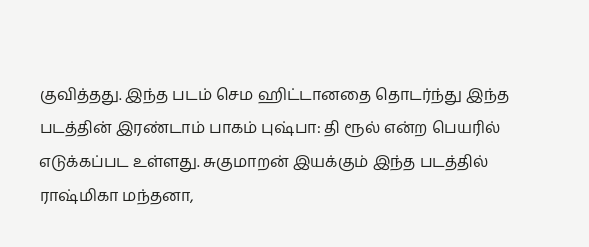குவித்தது. இந்த படம் செம ஹிட்டானதை தொடர்ந்து இந்த படத்தின் இரண்டாம் பாகம் புஷ்பா: தி ரூல் என்ற பெயரில் எடுக்கப்பட உள்ளது. சுகுமாறன் இயக்கும் இந்த படத்தில் ராஷ்மிகா மந்தனா,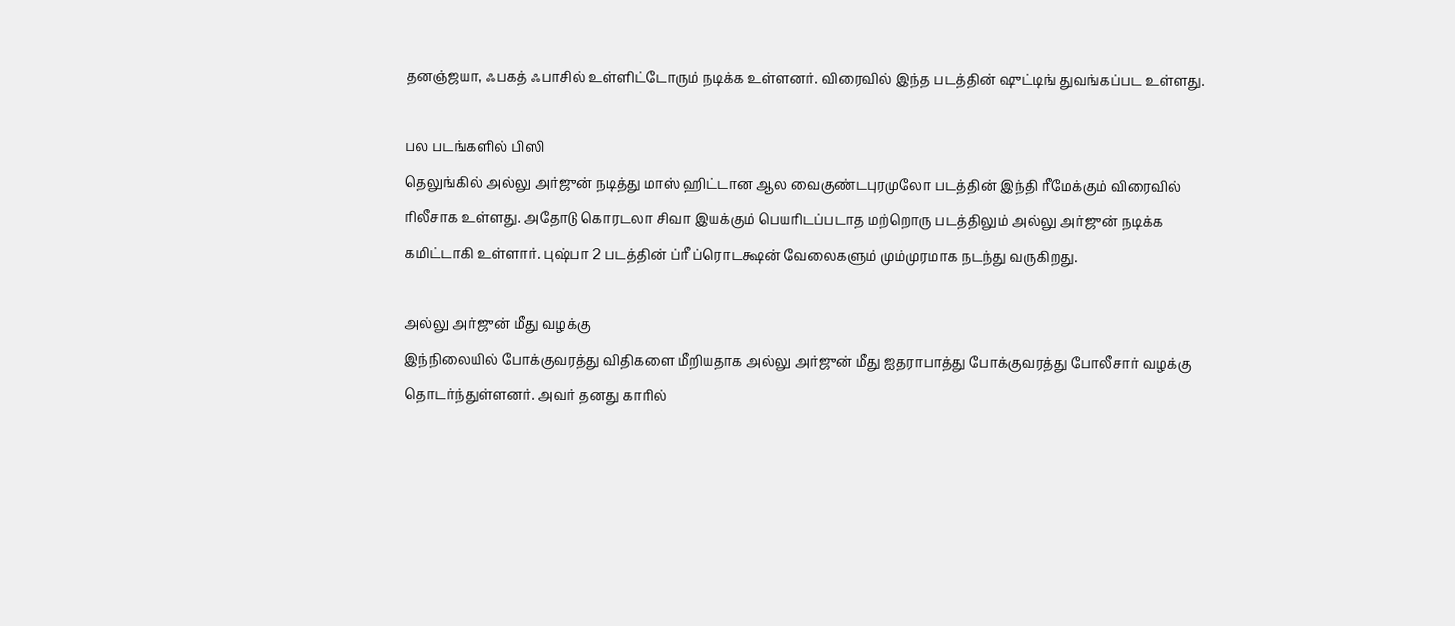தனஞ்ஜயா, ஃபகத் ஃபாசில் உள்ளிட்டோரும் நடிக்க உள்ளனர். விரைவில் இந்த படத்தின் ஷுட்டிங் துவங்கப்பட உள்ளது.

பல படங்களில் பிஸி
தெலுங்கில் அல்லு அர்ஜுன் நடித்து மாஸ் ஹிட்டான ஆல வைகுண்டபுரமுலோ படத்தின் இந்தி ரீமேக்கும் விரைவில் ரிலீசாக உள்ளது. அதோடு கொரடலா சிவா இயக்கும் பெயரிடப்படாத மற்றொரு படத்திலும் அல்லு அர்ஜுன் நடிக்க கமிட்டாகி உள்ளார். புஷ்பா 2 படத்தின் ப்ரீ ப்ரொடக்ஷன் வேலைகளும் மும்முரமாக நடந்து வருகிறது.

அல்லு அர்ஜுன் மீது வழக்கு
இந்நிலையில் போக்குவரத்து விதிகளை மீறியதாக அல்லு அர்ஜுன் மீது ஐதராபாத்து போக்குவரத்து போலீசார் வழக்கு தொடர்ந்துள்ளனர். அவர் தனது காரில்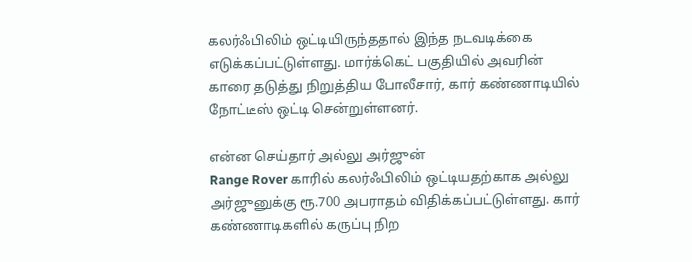கலர்ஃபிலிம் ஒட்டியிருந்ததால் இந்த நடவடிக்கை எடுக்கப்பட்டுள்ளது. மார்க்கெட் பகுதியில் அவரின் காரை தடுத்து நிறுத்திய போலீசார், கார் கண்ணாடியில் நோட்டீஸ் ஒட்டி சென்றுள்ளனர்.

என்ன செய்தார் அல்லு அர்ஜுன்
Range Rover காரில் கலர்ஃபிலிம் ஒட்டியதற்காக அல்லு அர்ஜுனுக்கு ரூ.700 அபராதம் விதிக்கப்பட்டுள்ளது. கார் கண்ணாடிகளில் கருப்பு நிற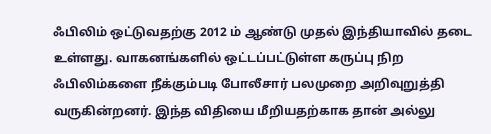ஃபிலிம் ஒட்டுவதற்கு 2012 ம் ஆண்டு முதல் இந்தியாவில் தடை உள்ளது. வாகனங்களில் ஒட்டப்பட்டுள்ள கருப்பு நிற ஃபிலிம்களை நீக்கும்படி போலீசார் பலமுறை அறிவுறுத்தி வருகின்றனர். இந்த விதியை மீறியதற்காக தான் அல்லு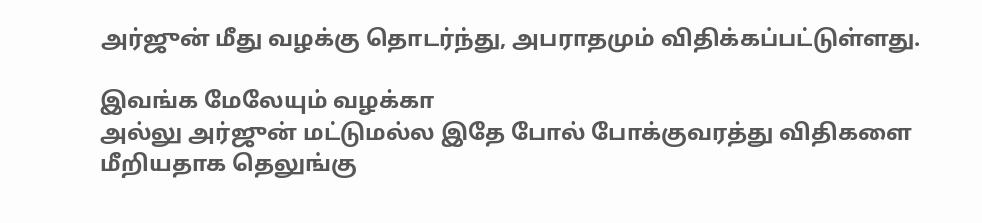அர்ஜுன் மீது வழக்கு தொடர்ந்து, அபராதமும் விதிக்கப்பட்டுள்ளது.

இவங்க மேலேயும் வழக்கா
அல்லு அர்ஜுன் மட்டுமல்ல இதே போல் போக்குவரத்து விதிகளை மீறியதாக தெலுங்கு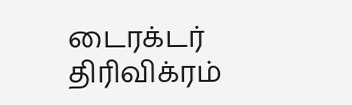டைரக்டர் திரிவிக்ரம்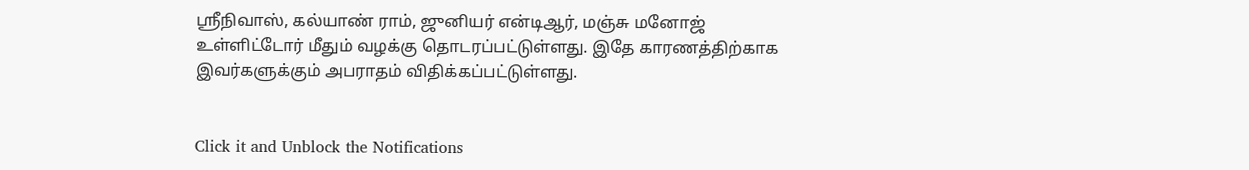ஸ்ரீநிவாஸ், கல்யாண் ராம், ஜுனியர் என்டிஆர், மஞ்சு மனோஜ் உள்ளிட்டோர் மீதும் வழக்கு தொடரப்பட்டுள்ளது. இதே காரணத்திற்காக இவர்களுக்கும் அபராதம் விதிக்கப்பட்டுள்ளது.


Click it and Unblock the Notifications